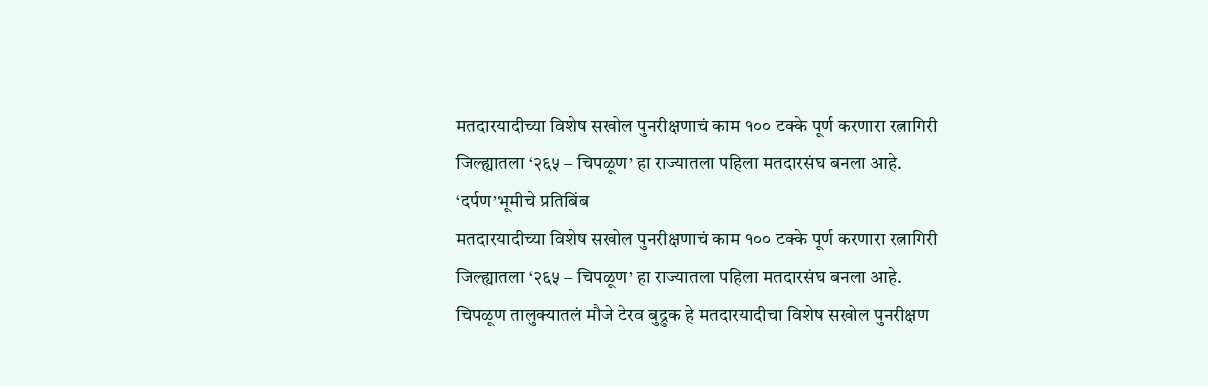मतदारयादीच्या विशेष सखोल पुनरीक्षणाचं काम १०० टक्के पूर्ण करणारा रत्नागिरी जिल्ह्यातला ‘२६५ – चिपळूण’ हा राज्यातला पहिला मतदारसंघ बनला आहे.
‘दर्पण’भूमीचे प्रतिबिंब
मतदारयादीच्या विशेष सखोल पुनरीक्षणाचं काम १०० टक्के पूर्ण करणारा रत्नागिरी जिल्ह्यातला ‘२६५ – चिपळूण’ हा राज्यातला पहिला मतदारसंघ बनला आहे.
चिपळूण तालुक्यातलं मौजे टेरव बुद्रुक हे मतदारयादीचा विशेष सखोल पुनरीक्षण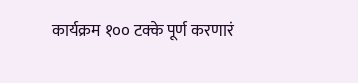कार्यक्रम १०० टक्के पूर्ण करणारं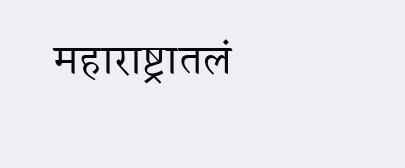महाराष्ट्रातलं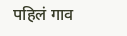पहिलं गाव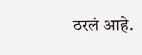ठरलं आहे.